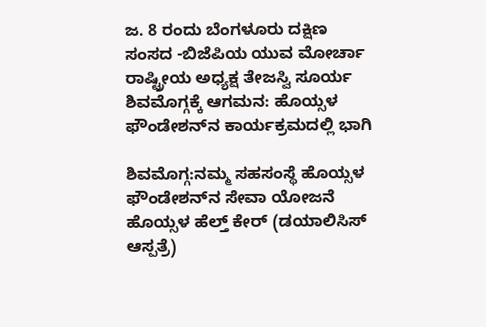ಜ. 8 ರಂದು ಬೆಂಗಳೂರು ದಕ್ಷಿಣ ಸಂಸದ -ಬಿಜೆಪಿಯ ಯುವ ಮೋರ್ಚಾ ರಾಷ್ಟ್ರೀಯ ಅಧ್ಯಕ್ಷ ತೇಜಸ್ವಿ ಸೂರ್ಯ ಶಿವಮೊಗ್ಗಕ್ಕೆ ಆಗಮನ: ಹೊಯ್ಸಳ ಫೌಂಡೇಶನ್‌ನ ಕಾರ್ಯಕ್ರಮದಲ್ಲಿ ಭಾಗಿ

ಶಿವಮೊಗ್ಗ:ನಮ್ಮ ಸಹಸಂಸ್ಥೆ ಹೊಯ್ಸಳ ಫೌಂಡೇಶನ್‌ನ ಸೇವಾ ಯೋಜನೆ ಹೊಯ್ಸಳ ಹೆಲ್ತ್ ಕೇರ್ (ಡಯಾಲಿಸಿಸ್ ಆಸ್ಪತ್ರೆ)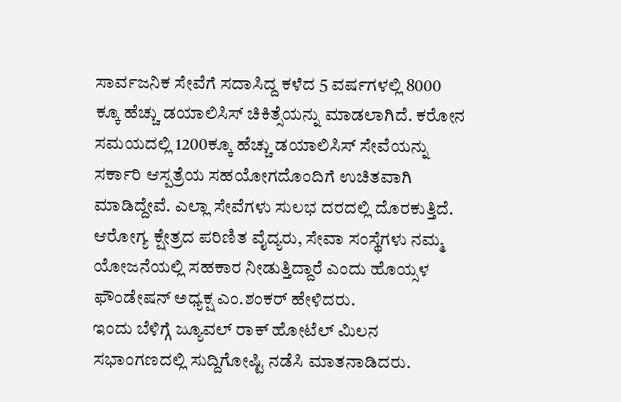ಸಾರ್ವಜನಿಕ ಸೇವೆಗೆ ಸದಾಸಿದ್ದ ಕಳೆದ 5 ವರ್ಷಗಳಲ್ಲಿ 8000 ಕ್ಕೂ ಹೆಚ್ಚು ಡಯಾಲಿಸಿಸ್‌ ಚಿಕಿತ್ಸೆಯನ್ನು ಮಾಡಲಾಗಿದೆ. ಕರೋನ ಸಮಯದಲ್ಲಿ 1200ಕ್ಕೂ ಹೆಚ್ಚು ಡಯಾಲಿಸಿಸ್‌ ಸೇವೆಯನ್ನು ಸರ್ಕಾರಿ ಆಸ್ಪತ್ರೆಯ ಸಹಯೋಗದೊಂದಿಗೆ ಉಚಿತವಾಗಿ ಮಾಡಿದ್ದೇವೆ. ಎಲ್ಲಾ ಸೇವೆಗಳು ಸುಲಭ ದರದಲ್ಲಿ ದೊರಕುತ್ತಿದೆ. ಆರೋಗ್ಯ ಕ್ಷೇತ್ರದ ಪರಿಣಿತ ವೈದ್ಯರು, ಸೇವಾ ಸಂಸ್ಥೆಗಳು ನಮ್ಮ ಯೋಜನೆಯಲ್ಲಿ ಸಹಕಾರ ನೀಡುತ್ತಿದ್ದಾರೆ ಎಂದು ಹೊಯ್ಸಳ ಫೌಂಡೇಷನ್ ಅಧ್ಯಕ್ಷ ಎಂ.ಶಂಕರ್ ಹೇಳಿದರು.
ಇಂದು ಬೆಳಿಗ್ಗೆ ಜ್ಯೂವಲ್ ರಾಕ್ ಹೋಟೆಲ್ ಮಿಲನ ಸಭಾಂಗಣದಲ್ಲಿ ಸುದ್ದಿಗೋಷ್ಟಿ ನಡೆಸಿ ಮಾತನಾಡಿದರು.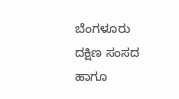ಬೆಂಗಳೂರು ದಕ್ಷಿಣ ಸಂಸದ ಹಾಗೂ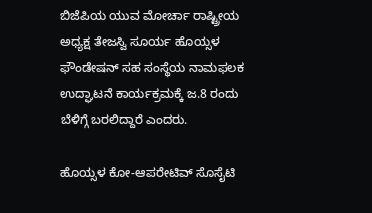ಬಿಜೆಪಿಯ ಯುವ ಮೋರ್ಚಾ ರಾಷ್ಟ್ರೀಯ ಅಧ್ಯಕ್ಷ ತೇಜಸ್ವಿ ಸೂರ್ಯ ಹೊಯ್ಸಳ ಫೌಂಡೇಷನ್ ಸಹ ಸಂಸ್ಥೆಯ ನಾಮಫಲಕ ಉದ್ಘಾಟನೆ ಕಾರ್ಯಕ್ರಮಕ್ಕೆ ಜ.8 ರಂದು ಬೆಳಿಗ್ಗೆ ಬರಲಿದ್ದಾರೆ ಎಂದರು.

ಹೊಯ್ಸಳ ಕೋ-ಆಪರೇಟಿವ್ ಸೊಸೈಟಿ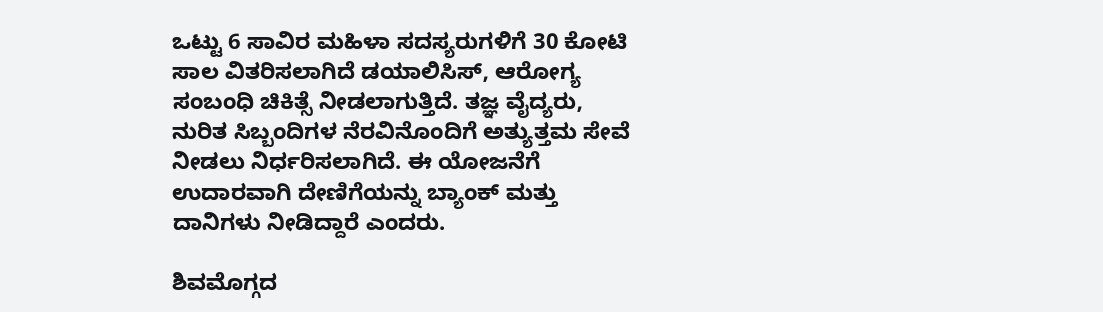ಒಟ್ಟು 6 ಸಾವಿರ ಮಹಿಳಾ ಸದಸ್ಯರುಗಳಿಗೆ 30 ಕೋಟಿ ಸಾಲ ವಿತರಿಸಲಾಗಿದೆ ‌ಡಯಾಲಿಸಿಸ್, ಆರೋಗ್ಯ ಸಂಬಂಧಿ ಚಿಕಿತ್ಸೆ ನೀಡಲಾಗುತ್ತಿದೆ. ತಜ್ಞ ವೈದ್ಯರು, ನುರಿತ ಸಿಬ್ಬಂದಿಗಳ ನೆರವಿನೊಂದಿಗೆ ಅತ್ಯುತ್ತಮ ಸೇವೆ ನೀಡಲು ನಿರ್ಧರಿಸಲಾಗಿದೆ. ಈ ಯೋಜನೆಗೆ ಉದಾರವಾಗಿ ದೇಣಿಗೆಯನ್ನು ಬ್ಯಾಂಕ್ ಮತ್ತು ದಾನಿಗಳು ನೀಡಿದ್ದಾರೆ ಎಂದರು.

ಶಿವಮೊಗ್ಗದ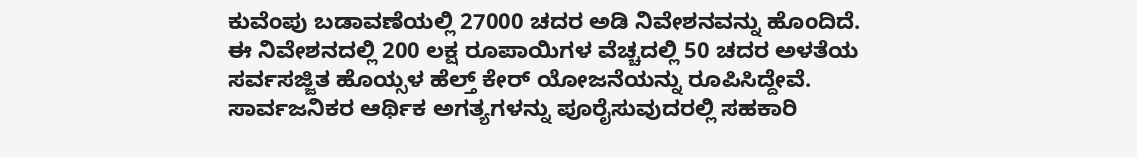ಕುವೆಂಪು ಬಡಾವಣೆಯಲ್ಲಿ 27000 ಚದರ ಅಡಿ ನಿವೇಶನವನ್ನು ಹೊಂದಿದೆ. ಈ ನಿವೇಶನದಲ್ಲಿ 200 ಲಕ್ಷ ರೂಪಾಯಿಗಳ ವೆಚ್ಚದಲ್ಲಿ 50 ಚದರ ಅಳತೆಯ ಸರ್ವಸಜ್ಜಿತ ಹೊಯ್ಸಳ ಹೆಲ್ತ್ ಕೇರ್ ಯೋಜನೆಯನ್ನು ರೂಪಿಸಿದ್ದೇವೆ. ಸಾರ್ವಜನಿಕರ ಆರ್ಥಿಕ ಅಗತ್ಯಗಳನ್ನು ಪೂರೈಸುವುದರಲ್ಲಿ ಸಹಕಾರಿ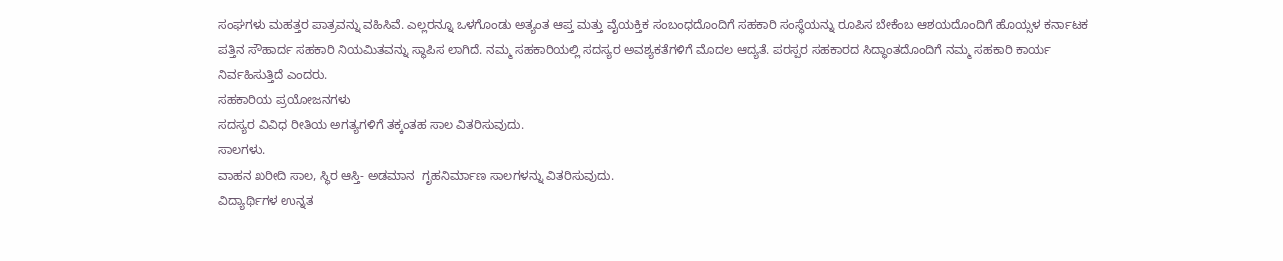ಸಂಘಗಳು ಮಹತ್ತರ ಪಾತ್ರವನ್ನು ವಹಿಸಿವೆ. ಎಲ್ಲರನ್ನೂ ಒಳಗೊಂಡು ಅತ್ಯಂತ ಆಪ್ತ ಮತ್ತು ವೈಯಕ್ತಿಕ ಸಂಬಂಧದೊಂದಿಗೆ ಸಹಕಾರಿ ಸಂಸ್ಥೆಯನ್ನು ರೂಪಿಸ ಬೇಕೆಂಬ ಆಶಯದೊಂದಿಗೆ ಹೊಯ್ಸಳ ಕರ್ನಾಟಕ ಪತ್ತಿನ ಸೌಹಾರ್ದ ಸಹಕಾರಿ ನಿಯಮಿತವನ್ನು ಸ್ಥಾಪಿಸ ಲಾಗಿದೆ. ನಮ್ಮ ಸಹಕಾರಿಯಲ್ಲಿ ಸದಸ್ಯರ ಅವಶ್ಯಕತೆಗಳಿಗೆ ಮೊದಲ ಆದ್ಯತೆ. ಪರಸ್ಪರ ಸಹಕಾರದ ಸಿದ್ಧಾಂತದೊಂದಿಗೆ ನಮ್ಮ ಸಹಕಾರಿ ಕಾರ್ಯ ನಿರ್ವಹಿಸುತ್ತಿದೆ ಎಂದರು.
ಸಹಕಾರಿಯ ಪ್ರಯೋಜನಗಳು
ಸದಸ್ಯರ ವಿವಿಧ ರೀತಿಯ ಅಗತ್ಯಗಳಿಗೆ ತಕ್ಕಂತಹ ಸಾಲ ವಿತರಿಸುವುದು.
ಸಾಲಗಳು.
ವಾಹನ ಖರೀದಿ ಸಾಲ, ಸ್ಥಿರ ಆಸ್ತಿ- ಅಡಮಾನ  ಗೃಹನಿರ್ಮಾಣ ಸಾಲಗಳನ್ನು ವಿತರಿಸುವುದು.
ವಿದ್ಯಾರ್ಥಿಗಳ ಉನ್ನತ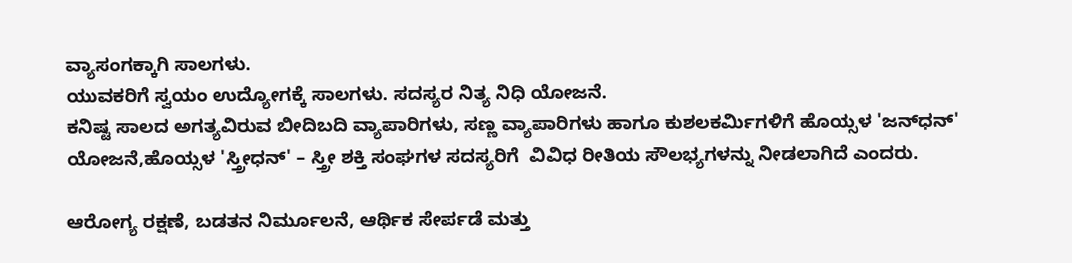ವ್ಯಾಸಂಗಕ್ಕಾಗಿ ಸಾಲಗಳು.
ಯುವಕರಿಗೆ ಸ್ವಯಂ ಉದ್ಯೋಗಕ್ಕೆ ಸಾಲಗಳು. ಸದಸ್ಯರ ನಿತ್ಯ ನಿಧಿ ಯೋಜನೆ.
ಕನಿಷ್ಟ ಸಾಲದ ಅಗತ್ಯವಿರುವ ಬೀದಿಬದಿ ವ್ಯಾಪಾರಿಗಳು, ಸಣ್ಣ ವ್ಯಾಪಾರಿಗಳು ಹಾಗೂ ಕುಶಲಕರ್ಮಿಗಳಿಗೆ ಹೊಯ್ಸಳ 'ಜನ್‌ಧನ್' ಯೋಜನೆ,ಹೊಯ್ಸಳ 'ಸ್ತ್ರೀಧನ್' – ಸ್ತ್ರೀ ಶಕ್ತಿ ಸಂಘಗಳ ಸದಸ್ಯರಿಗೆ  ವಿವಿಧ ರೀತಿಯ ಸೌಲಭ್ಯಗಳನ್ನು ನೀಡಲಾಗಿದೆ ಎಂದರು.

ಆರೋಗ್ಯ ರಕ್ಷಣೆ, ಬಡತನ ನಿರ್ಮೂಲನೆ, ಆರ್ಥಿಕ ಸೇರ್ಪಡೆ ಮತ್ತು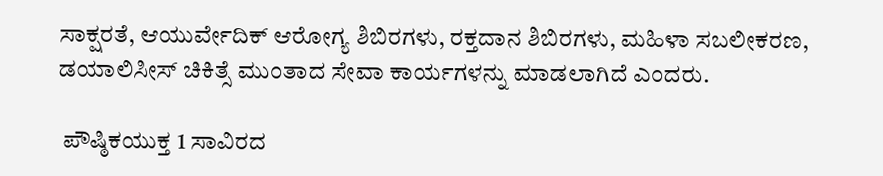ಸಾಕ್ಷರತೆ, ಆಯುರ್ವೇದಿಕ್ ಆರೋಗ್ಯ ಶಿಬಿರಗಳು, ರಕ್ತದಾನ ಶಿಬಿರಗಳು, ಮಹಿಳಾ ಸಬಲೀಕರಣ, ಡಯಾಲಿಸೀಸ್ ಚಿಕಿತ್ಸೆ ಮುಂತಾದ ಸೇವಾ ಕಾರ್ಯಗಳನ್ನು ಮಾಡಲಾಗಿದೆ ಎಂದರು.

 ಪೌಷ್ಠಿಕಯುಕ್ತ 1 ಸಾವಿರದ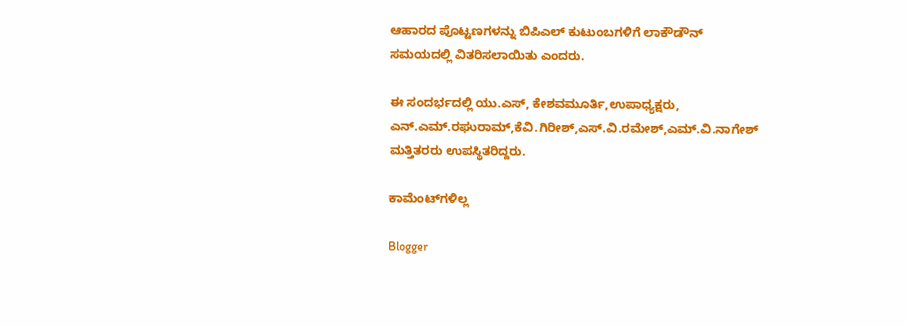ಆಹಾರದ ಪೊಟ್ಟಣಗಳನ್ನು ಬಿಪಿಎಲ್ ಕುಟುಂಬಗಳಿಗೆ ಲಾಕೌಡೌನ್ ಸಮಯದಲ್ಲಿ ವಿತರಿಸಲಾಯಿತು ಎಂದರು.

ಈ ಸಂದರ್ಭದಲ್ಲಿ ಯು.ಎಸ್, ಕೇಶವಮೂರ್ತಿ,ಉಪಾಧ್ಯಕ್ಷರು, ಎನ್.ಎಮ್.ರಘುರಾಮ್,ಕೆ‌ವಿ.ಗಿರೀಶ್,ಎಸ್.ವಿ.ರಮೇಶ್,ಎಮ್.ವಿ.ನಾಗೇಶ್ ಮತ್ತಿತರರು ಉಪಸ್ಥಿತರಿದ್ದರು.

ಕಾಮೆಂಟ್‌ಗಳಿಲ್ಲ

Blogger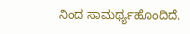ನಿಂದ ಸಾಮರ್ಥ್ಯಹೊಂದಿದೆ.